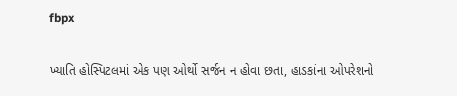fbpx

ખ્યાતિ હોસ્પિટલમાં એક પણ ઓર્થો સર્જન ન હોવા છતા, હાડકાંના ઓપરેશનો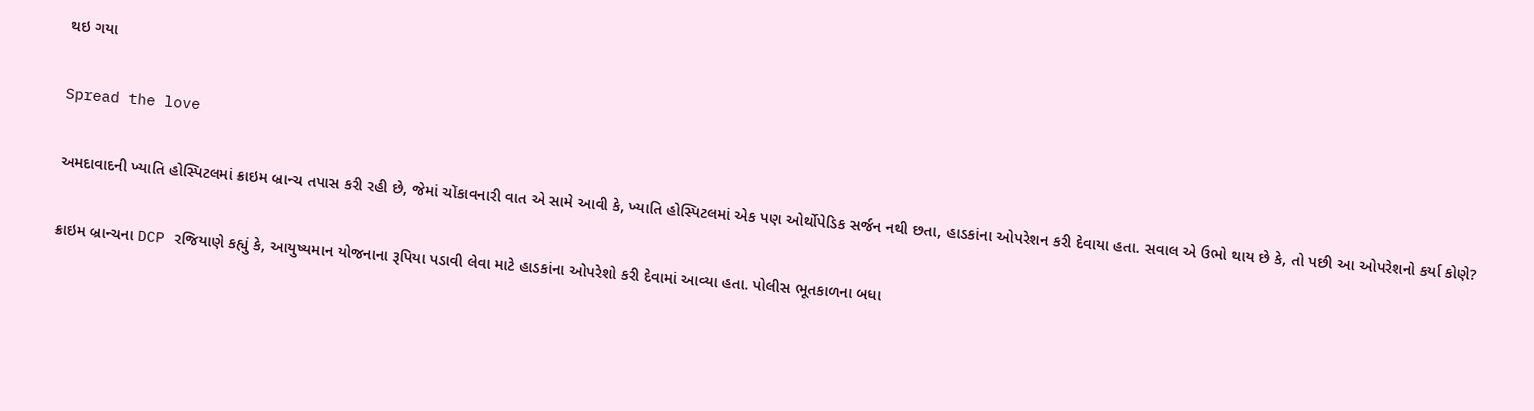થઇ ગયા

Spread the love

અમદાવાદની ખ્યાતિ હોસ્પિટલમાં ક્રાઇમ બ્રાન્ચ તપાસ કરી રહી છે, જેમાં ચોંકાવનારી વાત એ સામે આવી કે, ખ્યાતિ હોસ્પિટલમાં એક પણ ઓર્થોપેડિક સર્જન નથી છતા, હાડકાંના ઓપરેશન કરી દેવાયા હતા. સવાલ એ ઉભો થાય છે કે, તો પછી આ ઓપરેશનો કર્યા કોણે?

ક્રાઇમ બ્રાન્ચના DCP રજિયાણે કહ્યું કે, આયુષ્યમાન યોજનાના રૂપિયા પડાવી લેવા માટે હાડકાંના ઓપરેશો કરી દેવામાં આવ્યા હતા. પોલીસ ભૂતકાળના બધા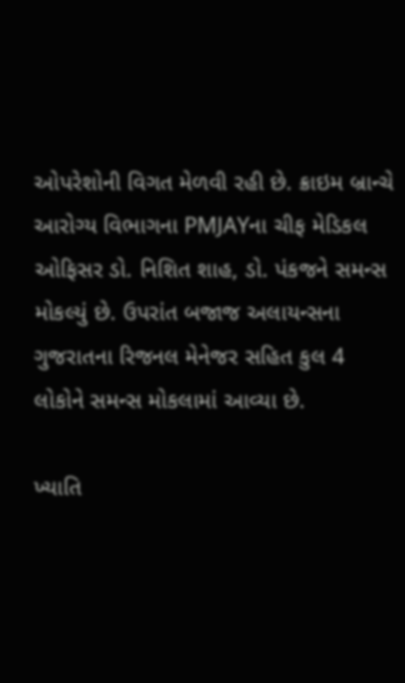ઓપરેશોની વિગત મેળવી રહી છે. ક્રાઇમ બ્રાન્ચે આરોગ્ય વિભાગના PMJAYના ચીફ મેડિકલ ઓફિસર ડો. નિશિત શાહ, ડો. પંકજને સમન્સ મોકલ્યું છે. ઉપરાંત બજાજ અલાયન્સના ગુજરાતના રિજનલ મેનેજર સહિત કુલ 4 લોકોને સમન્સ મોકલામાં આવ્યા છે.

ખ્યાતિ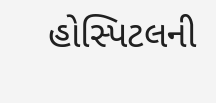હોસ્પિટલની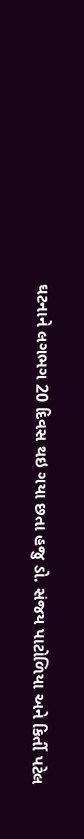ઘટનાને લગભગ 20 દિવસ થઇ ગયા છતા હજુ ડો. સંજય પાટોળિયા અને કિર્તી પટેલ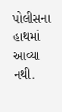પોલીસના હાથમાં આવ્યા નથી.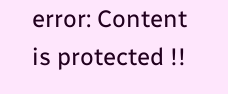error: Content is protected !!